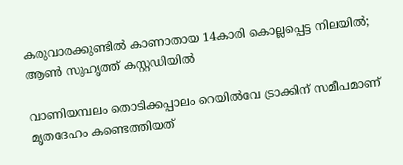കരുവാരക്കുണ്ടിൽ കാണാതായ 14കാരി കൊല്ലപ്പെട്ട നിലയിൽ; ആൺ സുഹൃത്ത് കസ്റ്റഡിയിൽ

വാണിയമ്പലം തൊടിക്കപ്പാലം റെയിൽവേ ട്രാക്കിന് സമീപമാണ് മൃതദേഹം കണ്ടെത്തിയത്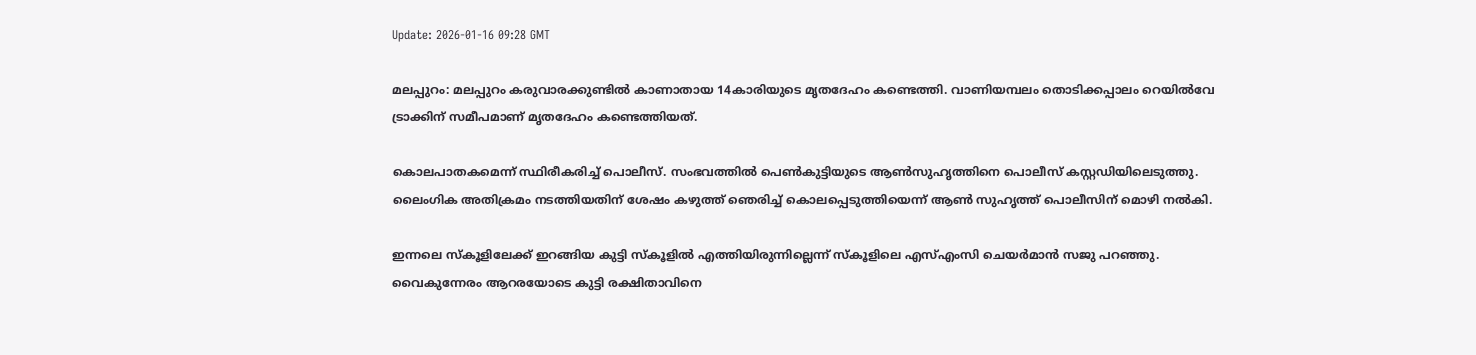Update: 2026-01-16 09:28 GMT

മലപ്പുറം: മലപ്പുറം കരുവാരക്കുണ്ടിൽ കാണാതായ 14കാരിയുടെ മൃതദേഹം കണ്ടെത്തി. വാണിയമ്പലം തൊടിക്കപ്പാലം റെയിൽവേ ട്രാക്കിന് സമീപമാണ് മൃതദേഹം കണ്ടെത്തിയത്.

കൊലപാതകമെന്ന് സ്ഥിരീകരിച്ച് പൊലീസ്. സംഭവത്തില്‍ പെണ്‍കുട്ടിയുടെ ആണ്‍സുഹൃത്തിനെ പൊലീസ് കസ്റ്റഡിയിലെടുത്തു. ലൈംഗിക അതിക്രമം നടത്തിയതിന് ശേഷം കഴുത്ത് ഞെരിച്ച് കൊലപ്പെടുത്തിയെന്ന് ആണ്‍ സുഹൃത്ത് പൊലീസിന് മൊഴി നല്‍കി.

ഇന്നലെ സ്കൂളിലേക്ക് ഇറങ്ങിയ കുട്ടി സ്കൂളിൽ എത്തിയിരുന്നില്ലെന്ന് സ്കൂളിലെ എസ്എംസി ചെയർമാൻ സജു പറഞ്ഞു. വൈകുന്നേരം ആറരയോടെ കുട്ടി രക്ഷിതാവിനെ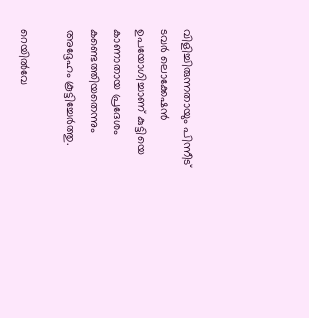വിളിച്ചിരുന്നതായും പിന്നീട് ടവർ ലൊക്കേഷൻ ഉപയോഗിച്ചാണ് കുട്ടിയെ കാണാതായ പ്രദേശം കണ്ടെത്തിയതെന്നും അദ്ദേഹം കൂട്ടിച്ചേർത്തു.

റെയിൽവേ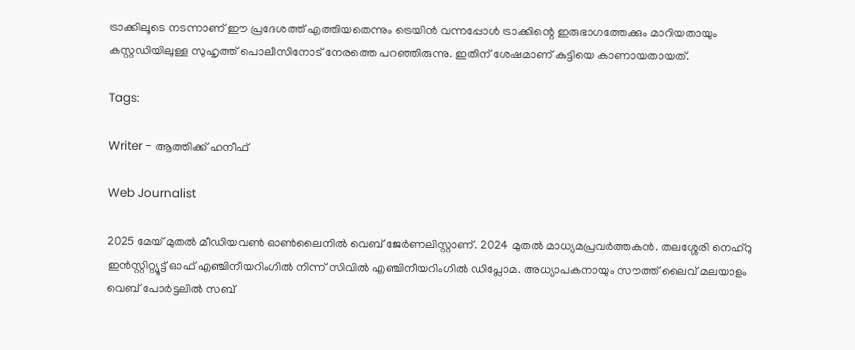ട്രാക്കിലൂടെ നടന്നാണ് ഈ പ്രദേശത്ത് എത്തിയതെന്നും ട്രെയിൻ വന്നപ്പോൾ ട്രാക്കിന്റെ ഇരുഭാഗത്തേക്കും മാറിയതായും കസ്റ്റഡിയിലുള്ള സുഹൃത്ത് പൊലീസിനോട് നേരത്തെ പറഞ്ഞിരുന്നു. ഇതിന് ശേഷമാണ് കുട്ടിയെ കാണായതായത്.

Tags:

Writer - ആത്തിക്ക് ഹനീഫ്

Web Journalist

2025 മേയ് മുതൽ മീഡിയവൺ ഓൺലൈനിൽ വെബ് ജേർണലിസ്റ്റാണ്. 2024 മുതൽ മാധ്യമപ്രവർത്തകൻ. തലശ്ശേരി നെഹ്‌റു ഇൻസ്റ്റിറ്റ്യൂട്ട് ഓഫ് എഞ്ചിനീയറിംഗിൽ നിന്ന് സിവിൽ എഞ്ചിനീയറിംഗിൽ ഡിപ്ലോമ. അധ്യാപകനായും സൗത്ത് ലൈവ് മലയാളം വെബ് പോർട്ടലിൽ സബ്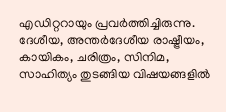എഡിറ്ററായും പ്രവർത്തിച്ചിരുന്നു. ദേശീയ, അന്തർദേശീയ രാഷ്ട്രീയം, കായികം, ചരിത്രം, സിനിമ, സാഹിത്യം തുടങ്ങിയ വിഷയങ്ങളിൽ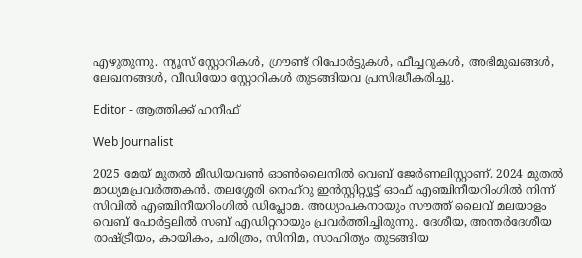എഴുതുന്നു. ന്യൂസ് സ്റ്റോറികൾ, ഗ്രൗണ്ട് റിപോർട്ടുകൾ, ഫീച്ചറുകൾ, അഭിമുഖങ്ങൾ, ലേഖനങ്ങൾ, വീഡിയോ സ്റ്റോറികൾ തുടങ്ങിയവ പ്രസിദ്ധീകരിച്ചു.

Editor - ആത്തിക്ക് ഹനീഫ്

Web Journalist

2025 മേയ് മുതൽ മീഡിയവൺ ഓൺലൈനിൽ വെബ് ജേർണലിസ്റ്റാണ്. 2024 മുതൽ മാധ്യമപ്രവർത്തകൻ. തലശ്ശേരി നെഹ്‌റു ഇൻസ്റ്റിറ്റ്യൂട്ട് ഓഫ് എഞ്ചിനീയറിംഗിൽ നിന്ന് സിവിൽ എഞ്ചിനീയറിംഗിൽ ഡിപ്ലോമ. അധ്യാപകനായും സൗത്ത് ലൈവ് മലയാളം വെബ് പോർട്ടലിൽ സബ് എഡിറ്ററായും പ്രവർത്തിച്ചിരുന്നു. ദേശീയ, അന്തർദേശീയ രാഷ്ട്രീയം, കായികം, ചരിത്രം, സിനിമ, സാഹിത്യം തുടങ്ങിയ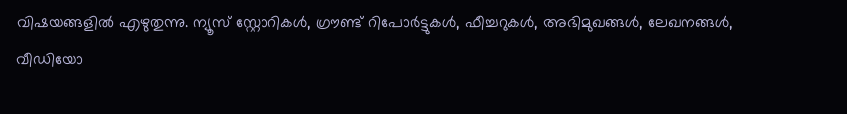വിഷയങ്ങളിൽ എഴുതുന്നു. ന്യൂസ് സ്റ്റോറികൾ, ഗ്രൗണ്ട് റിപോർട്ടുകൾ, ഫീച്ചറുകൾ, അഭിമുഖങ്ങൾ, ലേഖനങ്ങൾ, വീഡിയോ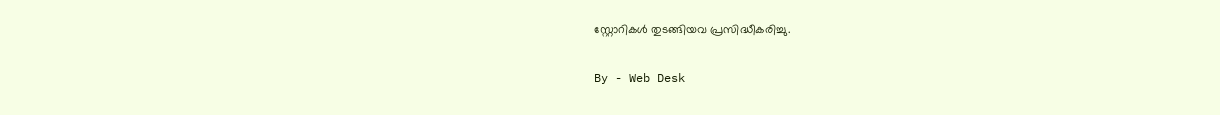സ്റ്റോറികൾ തുടങ്ങിയവ പ്രസിദ്ധീകരിച്ചു.

By - Web Desk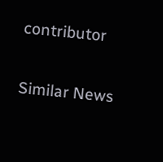contributor

Similar News